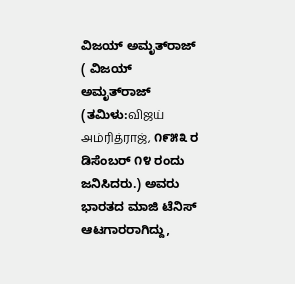ವಿಜಯ್ ಅಮೃತ್‌ರಾಜ್ ( ವಿಜಯ್ ಅಮೃತ್‌ರಾಜ್ (ತಮಿಳು:விஜய் அம்ரித்ராஜ், ೧೯೫೩ ರ ಡಿಸೆಂಬರ್ ೧೪ ರಂದು ಜನಿಸಿದರು.) ಅವರು ಭಾರತದ ಮಾಜಿ ಟೆನಿಸ್ ಆಟಗಾರರಾಗಿದ್ದು,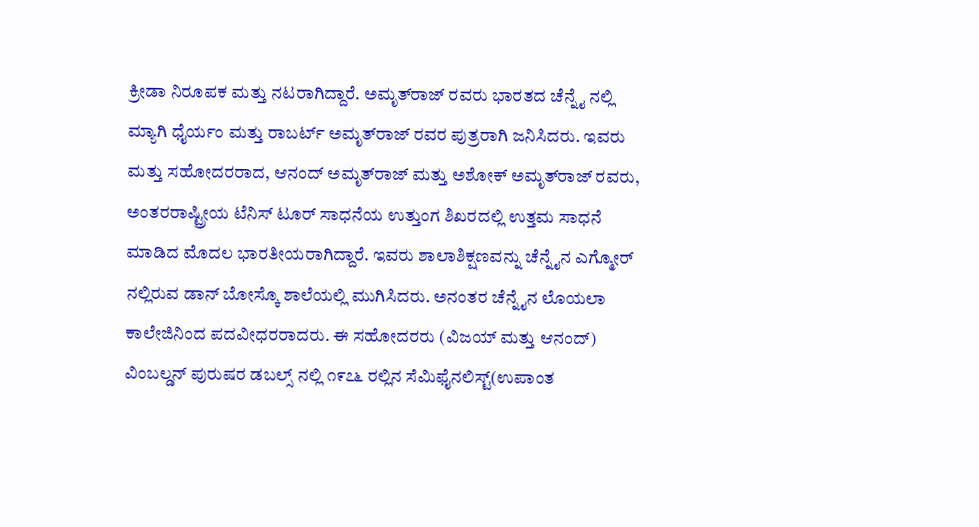ಕ್ರೀಡಾ ನಿರೂಪಕ ಮತ್ತು ನಟರಾಗಿದ್ದಾರೆ. ಅಮೃತ್‌ರಾಜ್ ರವರು ಭಾರತದ ಚೆನ್ನೈ ನಲ್ಲಿ ಮ್ಯಾಗಿ ಧೈರ್ಯಂ ಮತ್ತು ರಾಬರ್ಟ್ ಅಮೃತ್‌ರಾಜ್ ರವರ ಪುತ್ರರಾಗಿ ಜನಿಸಿದರು. ಇವರು ಮತ್ತು ಸಹೋದರರಾದ, ಆನಂದ್ ಅಮೃತ್‌ರಾಜ್ ಮತ್ತು ಅಶೋಕ್ ಅಮೃತ್‌ರಾಜ್ ರವರು, ಅಂತರರಾಷ್ಟ್ರೀಯ ಟೆನಿಸ್ ಟೂರ್‌‌ ಸಾಧನೆಯ ಉತ್ತುಂಗ ಶಿಖರದಲ್ಲಿ ಉತ್ತಮ ಸಾಧನೆ ಮಾಡಿದ ಮೊದಲ ಭಾರತೀಯರಾಗಿದ್ದಾರೆ. ಇವರು ಶಾಲಾಶಿಕ್ಷಣವನ್ನು ಚೆನ್ನೈನ ಎಗ್ಮೋರ್ ನಲ್ಲಿರುವ ಡಾನ್ ಬೋಸ್ಕೊ ಶಾಲೆಯಲ್ಲಿ ಮುಗಿಸಿದರು. ಅನಂತರ ಚೆನ್ನೈನ ಲೊಯಲಾ ಕಾಲೇಜಿನಿಂದ ಪದವೀಧರರಾದರು. ಈ ಸಹೋದರರು (ವಿಜಯ್ ಮತ್ತು ಆನಂದ್) ವಿಂಬಲ್ಡನ್ ಪುರುಷರ ಡಬಲ್ಸ್ ನಲ್ಲಿ ೧೯೭೬ ರಲ್ಲಿನ ಸೆಮಿಫೈನಲಿಸ್ಟ್(ಉಪಾಂತ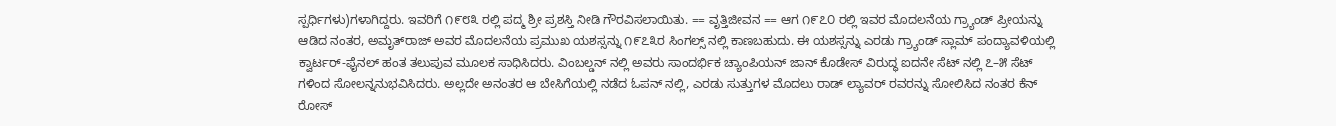ಸ್ಪರ್ಧಿಗಳು)ಗಳಾಗಿದ್ದರು. ಇವರಿಗೆ ೧೯೮೩ ರಲ್ಲಿ ಪದ್ಮ ಶ್ರೀ ಪ್ರಶಸ್ತಿ ನೀಡಿ ಗೌರವಿಸಲಾಯಿತು. == ವೃತ್ತಿಜೀವನ == ಆಗ ೧೯೭೦ ರಲ್ಲಿ ಇವರ ಮೊದಲನೆಯ ಗ್ರ್ಯಾಂಡ್ ಪ್ರೀಯನ್ನು ಆಡಿದ ನಂತರ, ಅಮೃತ್‌ರಾಜ್ ಅವರ ಮೊದಲನೆಯ ಪ್ರಮುಖ ಯಶಸ್ಸನ್ನು ೧೯೭೩ರ ಸಿಂಗಲ್ಸ್ ನಲ್ಲಿ ಕಾಣಬಹುದು. ಈ ಯಶಸ್ಸನ್ನು ಎರಡು ಗ್ರ್ಯಾಂಡ್ ಸ್ಲಾಮ್ ಪಂದ್ಯಾವಳಿಯಲ್ಲಿ ಕ್ವಾರ್ಟರ್-ಫೈನಲ್ ಹಂತ ತಲುಪುವ ಮೂಲಕ ಸಾಧಿಸಿದರು. ವಿಂಬಲ್ಡನ್ ನಲ್ಲಿ ಅವರು ಸಾಂದರ್ಭಿಕ ಚ್ಯಾಂಪಿಯನ್ ಜಾನ್ ಕೊಡೇಸ್ ವಿರುದ್ಧ ಐದನೇ ಸೆಟ್ ನಲ್ಲಿ ೭–೫ ಸೆಟ್ ಗಳಿಂದ ಸೋಲನ್ನನುಭವಿಸಿದರು. ಅಲ್ಲದೇ ಅನಂತರ ಆ ಬೇಸಿಗೆಯಲ್ಲಿ ನಡೆದ ಓಪನ್ ನಲ್ಲಿ, ಎರಡು ಸುತ್ತುಗಳ ಮೊದಲು ರಾಡ್ ಲ್ಯಾವರ್ ರವರನ್ನು ಸೋಲಿಸಿದ ನಂತರ ಕೆನ್ ರೋಸ್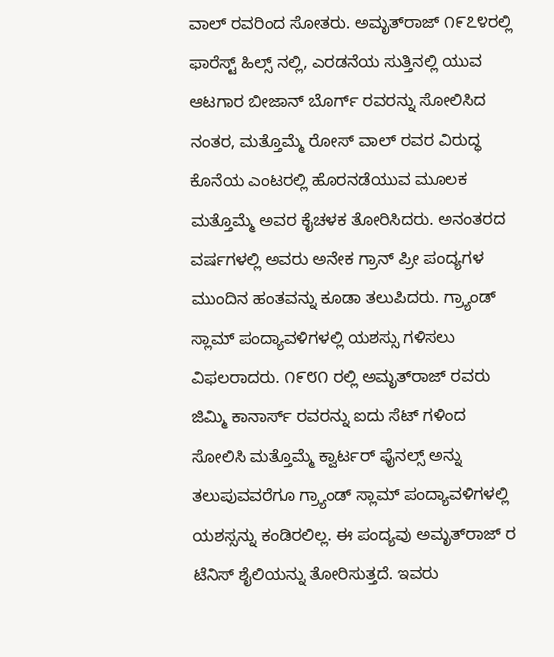ವಾಲ್ ರವರಿಂದ ಸೋತರು. ಅಮೃತ್‌ರಾಜ್ ೧೯೭೪ರಲ್ಲಿ ಫಾರೆಸ್ಟ್ ಹಿಲ್ಸ್ ನಲ್ಲಿ, ಎರಡನೆಯ ಸುತ್ತಿನಲ್ಲಿ ಯುವ ಆಟಗಾರ ಬೀಜಾನ್ ಬೊರ್ಗ್ ರವರನ್ನು ಸೋಲಿಸಿದ ನಂತರ, ಮತ್ತೊಮ್ಮೆ ರೋಸ್ ವಾಲ್ ರವರ ವಿರುದ್ಧ ಕೊನೆಯ ಎಂಟರಲ್ಲಿ ಹೊರನಡೆಯುವ ಮೂಲಕ ಮತ್ತೊಮ್ಮೆ ಅವರ ಕೈಚಳಕ ತೋರಿಸಿದರು. ಅನಂತರದ ವರ್ಷಗಳಲ್ಲಿ ಅವರು ಅನೇಕ ಗ್ರಾನ್ ಪ್ರೀ ಪಂದ್ಯಗಳ ಮುಂದಿನ ಹಂತವನ್ನು ಕೂಡಾ ತಲುಪಿದರು. ಗ್ರ್ಯಾಂಡ್ ಸ್ಲಾಮ್ ಪಂದ್ಯಾವಳಿಗಳಲ್ಲಿ ಯಶಸ್ಸು ಗಳಿಸಲು ವಿಫಲರಾದರು. ೧೯೮೧ ರಲ್ಲಿ ಅಮೃತ್‌ರಾಜ್ ರವರು ಜಿಮ್ಮಿ ಕಾನಾರ್ಸ್ ರವರನ್ನು ಐದು ಸೆಟ್ ಗಳಿಂದ ಸೋಲಿಸಿ ಮತ್ತೊಮ್ಮೆ ಕ್ವಾರ್ಟರ್ ಫೈನಲ್ಸ್ ಅನ್ನು ತಲುಪುವವರೆಗೂ ಗ್ರ್ಯಾಂಡ್ ಸ್ಲಾಮ್ ಪಂದ್ಯಾವಳಿಗಳಲ್ಲಿ ಯಶಸ್ಸನ್ನು ಕಂಡಿರಲಿಲ್ಲ. ಈ ಪಂದ್ಯವು ಅಮೃತ್‌ರಾಜ್ ರ ಟೆನಿಸ್ ಶೈಲಿಯನ್ನು ತೋರಿಸುತ್ತದೆ. ಇವರು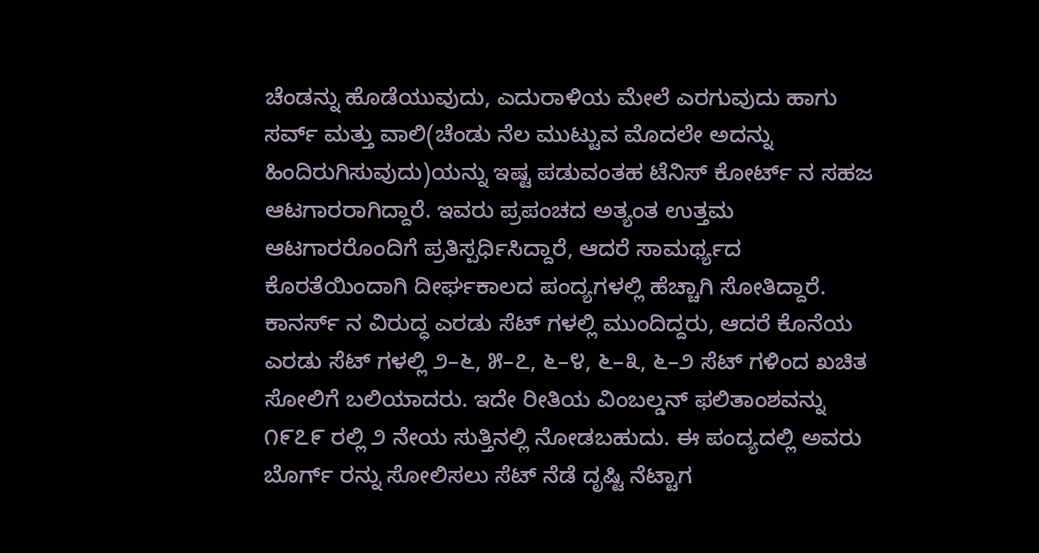ಚೆಂಡನ್ನು ಹೊಡೆಯುವುದು, ಎದುರಾಳಿಯ ಮೇಲೆ ಎರಗುವುದು ಹಾಗು ಸರ್ವ್ ಮತ್ತು ವಾಲಿ(ಚೆಂಡು ನೆಲ ಮುಟ್ಟುವ ಮೊದಲೇ ಅದನ್ನು ಹಿಂದಿರುಗಿಸುವುದು)ಯನ್ನು ಇಷ್ಟ ಪಡುವಂತಹ ಟೆನಿಸ್ ಕೋರ್ಟ್ ನ ಸಹಜ ಆಟಗಾರರಾಗಿದ್ದಾರೆ. ಇವರು ಪ್ರಪಂಚದ ಅತ್ಯಂತ ಉತ್ತಮ ಆಟಗಾರರೊಂದಿಗೆ ಪ್ರತಿಸ್ಪರ್ಧಿಸಿದ್ದಾರೆ, ಆದರೆ ಸಾಮರ್ಥ್ಯದ ಕೊರತೆಯಿಂದಾಗಿ ದೀರ್ಘಕಾಲದ ಪಂದ್ಯಗಳಲ್ಲಿ ಹೆಚ್ಚಾಗಿ ಸೋತಿದ್ದಾರೆ. ಕಾನರ್ಸ್ ನ ವಿರುದ್ಧ ಎರಡು ಸೆಟ್ ಗಳಲ್ಲಿ ಮುಂದಿದ್ದರು, ಆದರೆ ಕೊನೆಯ ಎರಡು ಸೆಟ್ ಗಳಲ್ಲಿ ೨–೬, ೫–೭, ೬–೪, ೬–೩, ೬–೨ ಸೆಟ್ ಗಳಿಂದ ಖಚಿತ ಸೋಲಿಗೆ ಬಲಿಯಾದರು. ಇದೇ ರೀತಿಯ ವಿಂಬಲ್ಡನ್ ಫಲಿತಾಂಶವನ್ನು ೧೯೭೯ ರಲ್ಲಿ ೨ ನೇಯ ಸುತ್ತಿನಲ್ಲಿ ನೋಡಬಹುದು. ಈ ಪಂದ್ಯದಲ್ಲಿ ಅವರು ಬೊರ್ಗ್ ರನ್ನು ಸೋಲಿಸಲು ಸೆಟ್ ನೆಡೆ ದೃಷ್ಟಿ ನೆಟ್ಟಾಗ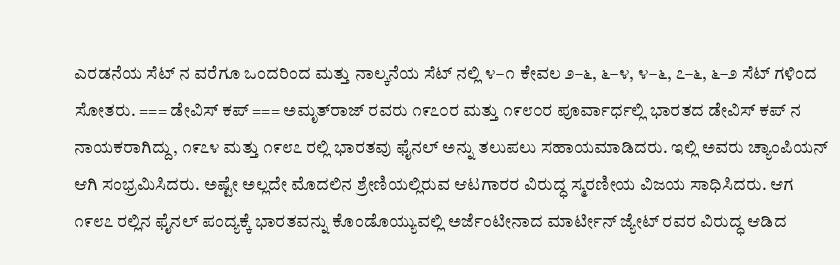ಎರಡನೆಯ ಸೆಟ್ ನ ವರೆಗೂ ಒಂದರಿಂದ ಮತ್ತು ನಾಲ್ಕನೆಯ ಸೆಟ್ ನಲ್ಲಿ ೪–೧ ಕೇವಲ ೨–೬, ೬–೪, ೪–೬, ೭–೬, ೬–೨ ಸೆಟ್ ಗಳಿಂದ ಸೋತರು. === ಡೇವಿಸ್ ಕಪ್ === ಅಮೃತ್‌ರಾಜ್ ರವರು ೧೯೭೦ರ ಮತ್ತು ೧೯೮೦ರ ಪೂರ್ವಾರ್ಧಲ್ಲಿ ಭಾರತದ ಡೇವಿಸ್ ಕಪ್ ನ ನಾಯಕರಾಗಿದ್ದು, ೧೯೭೪ ಮತ್ತು ೧೯೮೭ ರಲ್ಲಿ ಭಾರತವು ಫೈನಲ್ ಅನ್ನು ತಲುಪಲು ಸಹಾಯಮಾಡಿದರು. ಇಲ್ಲಿ ಅವರು ಚ್ಯಾಂಪಿಯನ್ ಆಗಿ ಸಂಭ್ರಮಿಸಿದರು. ಅಷ್ಟೇ ಅಲ್ಲದೇ ಮೊದಲಿನ ಶ್ರೇಣಿಯಲ್ಲಿರುವ ಆಟಗಾರರ ವಿರುದ್ಧ ಸ್ಮರಣೀಯ ವಿಜಯ ಸಾಧಿಸಿದರು. ಆಗ ೧೯೮೭ ರಲ್ಲಿನ ಫೈನಲ್ ಪಂದ್ಯಕ್ಕೆ ಭಾರತವನ್ನು ಕೊಂಡೊಯ್ಯುವಲ್ಲಿ ಅರ್ಜೆಂಟೀನಾದ ಮಾರ್ಟೀನ್ ಜ್ಯೇಟ್ ರವರ ವಿರುದ್ಧ ಆಡಿದ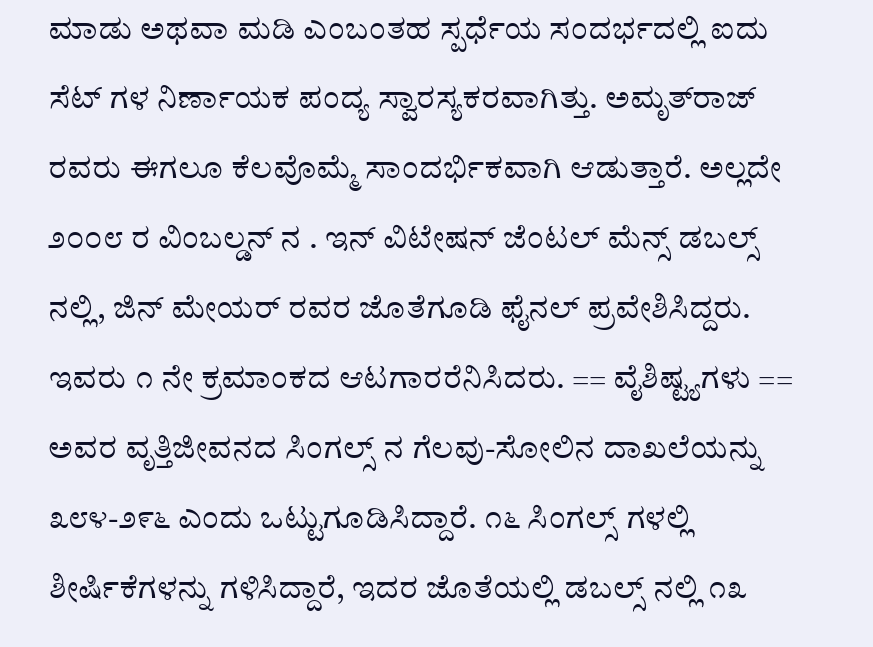ಮಾಡು ಅಥವಾ ಮಡಿ ಎಂಬಂತಹ ಸ್ಪರ್ಧೆಯ ಸಂದರ್ಭದಲ್ಲಿ ಐದು ಸೆಟ್ ಗಳ ನಿರ್ಣಾಯಕ ಪಂದ್ಯ ಸ್ವಾರಸ್ಯಕರವಾಗಿತ್ತು. ಅಮೃತ್‌ರಾಜ್ ರವರು ಈಗಲೂ ಕೆಲವೊಮ್ಮೆ ಸಾಂದರ್ಭಿಕವಾಗಿ ಆಡುತ್ತಾರೆ. ಅಲ್ಲದೇ ೨೦೦೮ ರ ವಿಂಬಲ್ಡನ್ ನ . ಇನ್ ವಿಟೇಷನ್ ಜೆಂಟಲ್ ಮೆನ್ಸ್ ಡಬಲ್ಸ್ ನಲ್ಲಿ, ಜಿನ್ ಮೇಯರ್ ರವರ ಜೊತೆಗೂಡಿ ಫೈನಲ್ ಪ್ರವೇಶಿಸಿದ್ದರು. ಇವರು ೧ ನೇ ಕ್ರಮಾಂಕದ ಆಟಗಾರರೆನಿಸಿದರು. == ವೈಶಿಷ್ಟ್ಯಗಳು == ಅವರ ವೃತ್ತಿಜೀವನದ ಸಿಂಗಲ್ಸ್ ನ ಗೆಲವು-ಸೋಲಿನ ದಾಖಲೆಯನ್ನು ೩೮೪-೨೯೬ ಎಂದು ಒಟ್ಟುಗೂಡಿಸಿದ್ದಾರೆ. ೧೬ ಸಿಂಗಲ್ಸ್ ಗಳಲ್ಲಿ ಶೀರ್ಷಿಕೆಗಳನ್ನು ಗಳಿಸಿದ್ದಾರೆ, ಇದರ ಜೊತೆಯಲ್ಲಿ ಡಬಲ್ಸ್ ನಲ್ಲಿ ೧೩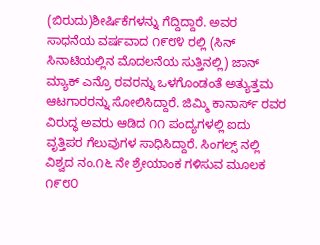(ಬಿರುದು)ಶೀರ್ಷಿಕೆಗಳನ್ನು ಗೆದ್ದಿದ್ದಾರೆ. ಅವರ ಸಾಧನೆಯ ವರ್ಷವಾದ ೧೯೮೪ ರಲ್ಲಿ (ಸಿನ್ ಸಿನಾಟಿಯಲ್ಲಿನ ಮೊದಲನೆಯ ಸುತ್ತಿನಲ್ಲಿ) ಜಾನ್ ಮ್ಯಾಕ್ ಎನ್ರೊ ರವರನ್ನು ಒಳಗೊಂಡಂತೆ ಅತ್ಯುತ್ತಮ ಆಟಗಾರರನ್ನು ಸೋಲಿಸಿದ್ದಾರೆ. ಜಿಮ್ಮಿ ಕಾನಾರ್ಸ್ ರವರ ವಿರುದ್ಧ ಅವರು ಆಡಿದ ೧೧ ಪಂದ್ಯಗಳಲ್ಲಿ ಐದು ವೃತ್ತಿಪರ ಗೆಲುವುಗಳ ಸಾಧಿಸಿದ್ದಾರೆ. ಸಿಂಗಲ್ಸ್ ನಲ್ಲಿ ವಿಶ್ವದ ನಂ.೧೬ ನೇ ಶ್ರೇಯಾಂಕ ಗಳಿಸುವ ಮೂಲಕ ೧೯೮೦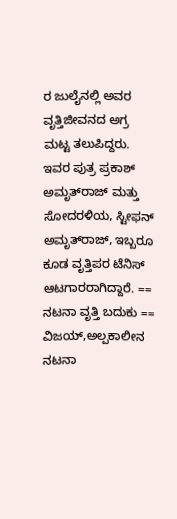ರ ಜುಲೈನಲ್ಲಿ ಅವರ ವೃತ್ತಿಜೀವನದ ಅಗ್ರ ಮಟ್ಟ ತಲುಪಿದ್ದರು. ಇವರ ಪುತ್ರ ಪ್ರಕಾಶ್ ಅಮೃತ್‌ರಾಜ್ ಮತ್ತು ಸೋದರಳಿಯ, ಸ್ಟೀಫನ್ ಅಮೃತ್‌ರಾಜ್, ಇಬ್ಬರೂ ಕೂಡ ವೃತ್ತಿಪರ ಟೆನಿಸ್ ಆಟಗಾರರಾಗಿದ್ದಾರೆ. == ನಟನಾ ವೃತ್ತಿ ಬದುಕು == ವಿಜಯ್,ಅಲ್ಪಕಾಲೀನ ನಟನಾ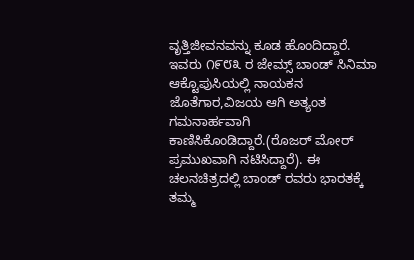ವೃತ್ತಿಜೀವನವನ್ನು ಕೂಡ ಹೊಂದಿದ್ದಾರೆ. ಇವರು ೧೯೮೩ ರ ಜೇಮ್ಸ್ ಬಾಂಡ್ ಸಿನಿಮಾ ಆಕ್ಟೊಪುಸಿಯಲ್ಲಿ ನಾಯಕನ ಜೊತೆಗಾರ,ವಿಜಯ ಆಗಿ ಅತ್ಯಂತ ಗಮನಾರ್ಹವಾಗಿ ಕಾಣಿಸಿಕೊಂಡಿದ್ದಾರೆ.(ರೊಜರ್ ಮೋರ್ ಪ್ರಮುಖವಾಗಿ ನಟಿಸಿದ್ದಾರೆ). ಈ ಚಲನಚಿತ್ರದಲ್ಲಿ ಬಾಂಡ್ ರವರು ಭಾರತಕ್ಕೆ ತಮ್ಮ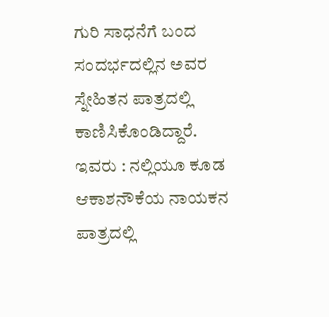ಗುರಿ ಸಾಧನೆಗೆ ಬಂದ ಸಂದರ್ಭದಲ್ಲಿನ ಅವರ ಸ್ನೇಹಿತನ ಪಾತ್ರದಲ್ಲಿ ಕಾಣಿಸಿಕೊಂಡಿದ್ದಾರೆ. ಇವರು : ನಲ್ಲಿಯೂ ಕೂಡ ಆಕಾಶನೌಕೆಯ ನಾಯಕನ ಪಾತ್ರದಲ್ಲಿ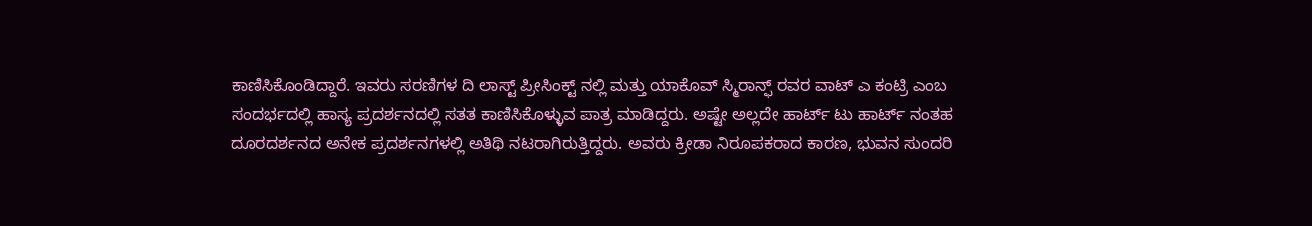ಕಾಣಿಸಿಕೊಂಡಿದ್ದಾರೆ. ಇವರು ಸರಣಿಗಳ ದಿ ಲಾಸ್ಟ್ ಪ್ರೀಸಿಂಕ್ಟ್ ನಲ್ಲಿ ಮತ್ತು ಯಾಕೊವ್ ಸ್ಮಿರಾನ್ಫ್ ರವರ ವಾಟ್ ಎ ಕಂಟ್ರಿ ಎಂಬ ಸಂದರ್ಭದಲ್ಲಿ ಹಾಸ್ಯ ಪ್ರದರ್ಶನದಲ್ಲಿ ಸತತ ಕಾಣಿಸಿಕೊಳ್ಳುವ ಪಾತ್ರ ಮಾಡಿದ್ದರು. ಅಷ್ಟೇ ಅಲ್ಲದೇ ಹಾರ್ಟ್ ಟು ಹಾರ್ಟ್ ನಂತಹ ದೂರದರ್ಶನದ ಅನೇಕ ಪ್ರದರ್ಶನಗಳಲ್ಲಿ ಅತಿಥಿ ನಟರಾಗಿರುತ್ತಿದ್ದರು. ಅವರು ಕ್ರೀಡಾ ನಿರೂಪಕರಾದ ಕಾರಣ, ಭುವನ ಸುಂದರಿ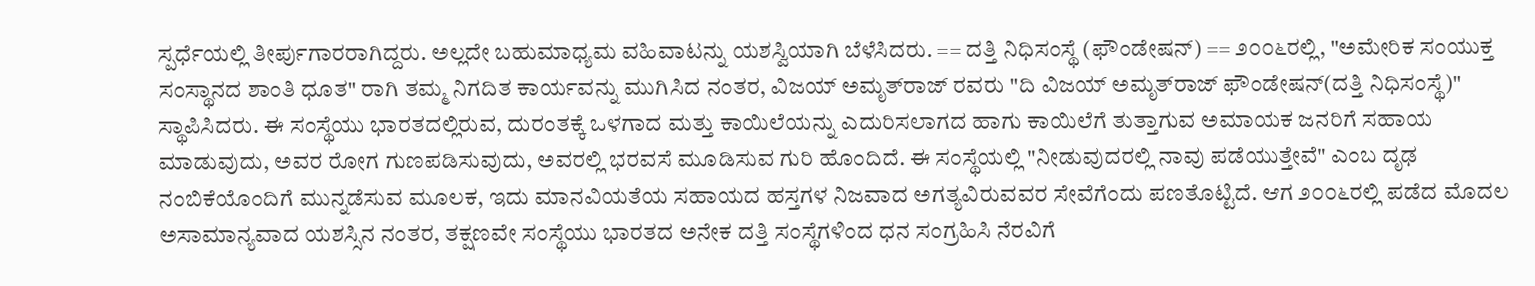ಸ್ಪರ್ಧೆಯಲ್ಲಿ ತೀರ್ಪುಗಾರರಾಗಿದ್ದರು. ಅಲ್ಲದೇ ಬಹುಮಾಧ್ಯಮ ವಹಿವಾಟನ್ನು ಯಶಸ್ವಿಯಾಗಿ ಬೆಳೆಸಿದರು. == ದತ್ತಿ ನಿಧಿಸಂಸ್ಥೆ (ಫೌಂಡೇಷನ್) == ೨೦೦೬ರಲ್ಲಿ, "ಅಮೇರಿಕ ಸಂಯುಕ್ತ ಸಂಸ್ಥಾನದ ಶಾಂತಿ ಧೂತ" ರಾಗಿ ತಮ್ಮ ನಿಗದಿತ ಕಾರ್ಯವನ್ನು ಮುಗಿಸಿದ ನಂತರ, ವಿಜಯ್ ಅಮೃತ್‌ರಾಜ್ ರವರು "ದಿ ವಿಜಯ್ ಅಮೃತ್‌ರಾಜ್ ಫೌಂಡೇಷನ್(ದತ್ತಿ ನಿಧಿಸಂಸ್ಥೆ)" ಸ್ಥಾಪಿಸಿದರು. ಈ ಸಂಸ್ಥೆಯು ಭಾರತದಲ್ಲಿರುವ, ದುರಂತಕ್ಕೆ ಒಳಗಾದ ಮತ್ತು ಕಾಯಿಲೆಯನ್ನು ಎದುರಿಸಲಾಗದ ಹಾಗು ಕಾಯಿಲೆಗೆ ತುತ್ತಾಗುವ ಅಮಾಯಕ ಜನರಿಗೆ ಸಹಾಯ ಮಾಡುವುದು, ಅವರ ರೋಗ ಗುಣಪಡಿಸುವುದು, ಅವರಲ್ಲಿ ಭರವಸೆ ಮೂಡಿಸುವ ಗುರಿ ಹೊಂದಿದೆ. ಈ ಸಂಸ್ಥೆಯಲ್ಲಿ "ನೀಡುವುದರಲ್ಲಿ ನಾವು ಪಡೆಯುತ್ತೇವೆ" ಎಂಬ ದೃಢ ನಂಬಿಕೆಯೊಂದಿಗೆ ಮುನ್ನಡೆಸುವ ಮೂಲಕ, ಇದು ಮಾನವಿಯತೆಯ ಸಹಾಯದ ಹಸ್ತಗಳ ನಿಜವಾದ ಅಗತ್ಯವಿರುವವರ ಸೇವೆಗೆಂದು ಪಣತೊಟ್ಟಿದೆ. ಆಗ ೨೦೦೬ರಲ್ಲಿ ಪಡೆದ ಮೊದಲ ಅಸಾಮಾನ್ಯವಾದ ಯಶಸ್ಸಿನ ನಂತರ, ತಕ್ಷಣವೇ ಸಂಸ್ಥೆಯು ಭಾರತದ ಅನೇಕ ದತ್ತಿ ಸಂಸ್ಥೆಗಳಿಂದ ಧನ ಸಂಗ್ರಹಿಸಿ ನೆರವಿಗೆ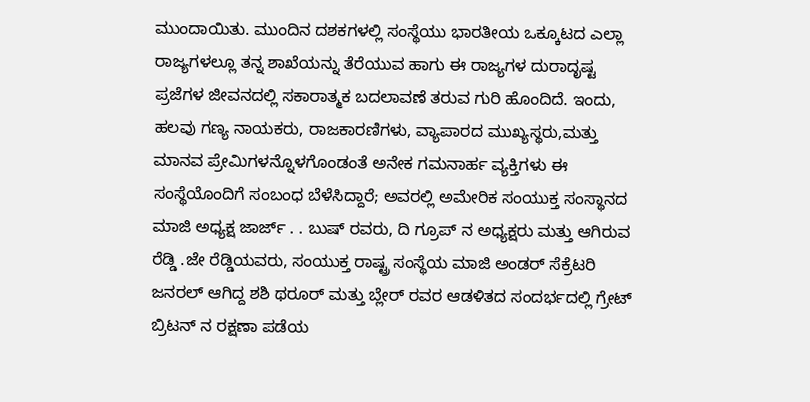ಮುಂದಾಯಿತು. ಮುಂದಿನ ದಶಕಗಳಲ್ಲಿ ಸಂಸ್ಥೆಯು ಭಾರತೀಯ ಒಕ್ಕೂಟದ ಎಲ್ಲಾ ರಾಜ್ಯಗಳಲ್ಲೂ ತನ್ನ ಶಾಖೆಯನ್ನು ತೆರೆಯುವ ಹಾಗು ಈ ರಾಜ್ಯಗಳ ದುರಾದೃಷ್ಟ ಪ್ರಜೆಗಳ ಜೀವನದಲ್ಲಿ ಸಕಾರಾತ್ಮಕ ಬದಲಾವಣೆ ತರುವ ಗುರಿ ಹೊಂದಿದೆ. ಇಂದು, ಹಲವು ಗಣ್ಯ ನಾಯಕರು, ರಾಜಕಾರಣಿಗಳು, ವ್ಯಾಪಾರದ ಮುಖ್ಯಸ್ಥರು,ಮತ್ತು ಮಾನವ ಪ್ರೇಮಿಗಳನ್ನೊಳಗೊಂಡಂತೆ ಅನೇಕ ಗಮನಾರ್ಹ ವ್ಯಕ್ತಿಗಳು ಈ ಸಂಸ್ಥೆಯೊಂದಿಗೆ ಸಂಬಂಧ ಬೆಳೆಸಿದ್ದಾರೆ; ಅವರಲ್ಲಿ ಅಮೇರಿಕ ಸಂಯುಕ್ತ ಸಂಸ್ಥಾನದ ಮಾಜಿ ಅಧ್ಯಕ್ಷ ಜಾರ್ಜ್ . . ಬುಷ್ ರವರು, ದಿ ಗ್ರೂಪ್ ನ ಅಧ್ಯಕ್ಷರು ಮತ್ತು ಆಗಿರುವ ರೆಡ್ಡಿ .ಜೇ ರೆಡ್ಡಿಯವರು, ಸಂಯುಕ್ತ ರಾಷ್ಟ್ರ ಸಂಸ್ಥೆಯ ಮಾಜಿ ಅಂಡರ್ ಸೆಕ್ರೆಟರಿ ಜನರಲ್ ಆಗಿದ್ದ ಶಶಿ ಥರೂರ್ ಮತ್ತು ಬ್ಲೇರ್ ರವರ ಆಡಳಿತದ ಸಂದರ್ಭದಲ್ಲಿ ಗ್ರೇಟ್ ಬ್ರಿಟನ್ ನ ರಕ್ಷಣಾ ಪಡೆಯ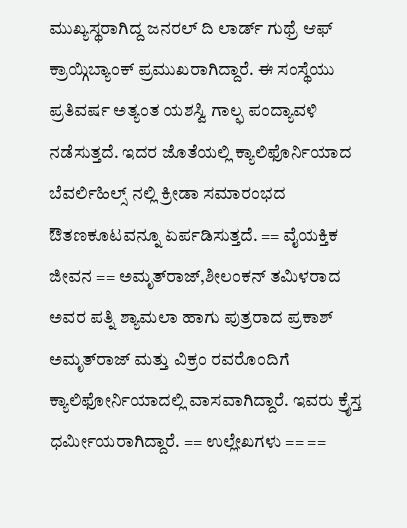ಮುಖ್ಯಸ್ಥರಾಗಿದ್ದ ಜನರಲ್ ದಿ ಲಾರ್ಡ್ ಗುಥ್ರೆ ಆಫ್ ಕ್ರಾಯ್ಗಿಬ್ಯಾಂಕ್ ಪ್ರಮುಖರಾಗಿದ್ದಾರೆ. ಈ ಸಂಸ್ಥೆಯು ಪ್ರತಿವರ್ಷ ಅತ್ಯಂತ ಯಶಸ್ವಿ ಗಾಲ್ಫ ಪಂದ್ಯಾವಳಿ ನಡೆಸುತ್ತದೆ. ಇದರ ಜೊತೆಯಲ್ಲಿ ಕ್ಯಾಲಿಫೊರ್ನಿಯಾದ ಬೆವರ್ಲಿಹಿಲ್ಸ್ ನಲ್ಲಿ ಕ್ರೀಡಾ ಸಮಾರಂಭದ ಔತಣಕೂಟವನ್ನೂ ಏರ್ಪಡಿಸುತ್ತದೆ. == ವೈಯಕ್ತಿಕ ಜೀವನ == ಅಮೃತ್‌ರಾಜ್,ಶೀಲಂಕನ್ ತಮಿಳರಾದ ಅವರ ಪತ್ನಿ ಶ್ಯಾಮಲಾ ಹಾಗು ಪುತ್ರರಾದ ಪ್ರಕಾಶ್ ಅಮೃತ್‌ರಾಜ್ ಮತ್ತು ವಿಕ್ರಂ ರವರೊಂದಿಗೆ ಕ್ಯಾಲಿಫೋರ್ನಿಯಾದಲ್ಲಿ ವಾಸವಾಗಿದ್ದಾರೆ. ಇವರು ಕ್ರೈಸ್ತ ಧರ್ಮೀಯರಾಗಿದ್ದಾರೆ. == ಉಲ್ಲೇಖಗಳು == ==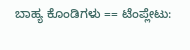ಬಾಹ್ಯ ಕೊಂಡಿಗಳು == ಟೆಂಪ್ಲೇಟು: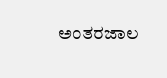ಅಂತರಜಾಲ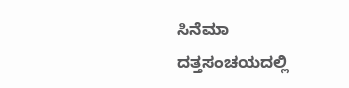ಸಿನೆಮಾ ದತ್ತಸಂಚಯದಲ್ಲಿ